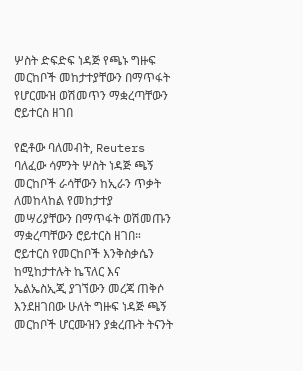ሦስት ድፍድፍ ነዳጅ የጫኑ ግዙፍ መርከቦች መከታተያቸውን በማጥፋት የሆርሙዝ ወሽመጥን ማቋረጣቸውን ሮይተርስ ዘገበ

የፎቶው ባለመብት, Reuters
ባለፈው ሳምንት ሦስት ነዳጅ ጫኝ መርከቦች ራሳቸውን ከኢራን ጥቃት ለመከላከል የመከታተያ መሣሪያቸውን በማጥፋት ወሽመጡን ማቋረጣቸውን ሮይተርስ ዘገበ።
ሮይተርስ የመርከቦች እንቅስቃሴን ከሚከታተሉት ኬፕለር እና ኤልኤስኢጂ ያገኘውን መረጃ ጠቅሶ እንደዘገበው ሁለት ግዙፍ ነዳጅ ጫኝ መርከቦች ሆርሙዝን ያቋረጡት ትናንት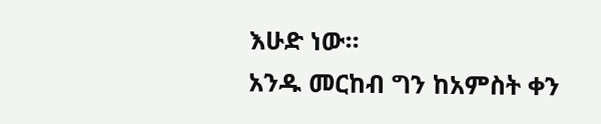እሁድ ነው።
አንዱ መርከብ ግን ከአምስት ቀን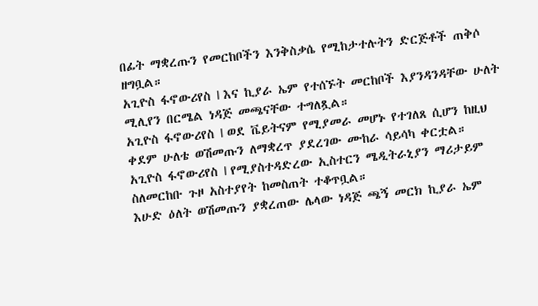በፊት ማቋረጡን የመርከቦችን እንቅስቃሴ የሚከታተሉትን ድርጅቶች ጠቅሶ ዘግቧል።
አጊዮስ ፋኖውሪየስ I እና ኪያራ ኤም የተሰኙት መርከቦች እያንዳንዳቸው ሁለት ሚሊየን በርሜል ነዳጅ መጫናቸው ተግለጿል።
አጊዮስ ፋኖውሪየስ I ወደ ቬይትናም የሚያመራ መሆኑ የተገለጸ ሲሆን ከዚህ ቀደም ሁለቴ ወሽመጡን ለማቋረጥ ያደረገው ሙከራ ሳይሳካ ቀርቷል።
አጊዮስ ፋኖውሪየስ I የሚያስተዳድረው ኢስተርን ሜዲትራኒያን ማሪታይም ስለመርከቡ ጉዞ አስተያየት ከመስጠት ተቆጥቧል።
እሁድ ዕለት ወሽመጡን ያቋረጠው ሌላው ነዳጅ ጫኝ መርክ ኪያራ ኤም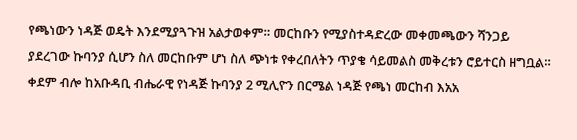የጫነውን ነዳጅ ወዴት እንደሚያጓጉዝ አልታወቀም። መርከቡን የሚያስተዳድረው መቀመጫውን ሻንጋይ ያደረገው ኩባንያ ሲሆን ስለ መርከቡም ሆነ ስለ ጭነቱ የቀረበለትን ጥያቄ ሳይመልስ መቅረቱን ሮይተርስ ዘግቧል።
ቀደም ብሎ ከአቡዳቢ ብሔራዊ የነዳጅ ኩባንያ 2 ሚሊዮን በርሜል ነዳጅ የጫነ መርከብ እአአ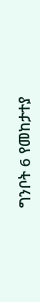ግንቦት 6 የመከታተያ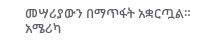መሣሪያውን በማጥፋት አቋርጧል።
አሜሪካ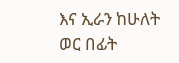እና ኢራን ከሁለት ወር በፊት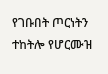የገቡበት ጦርነትን ተከትሎ የሆርሙዝ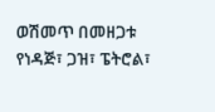ወሽመጥ በመዘጋቱ የነዳጅ፣ ጋዝ፣ ፔትሮል፣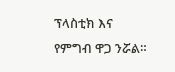ፕላስቲክ እና የምግብ ዋጋ ንሯል።